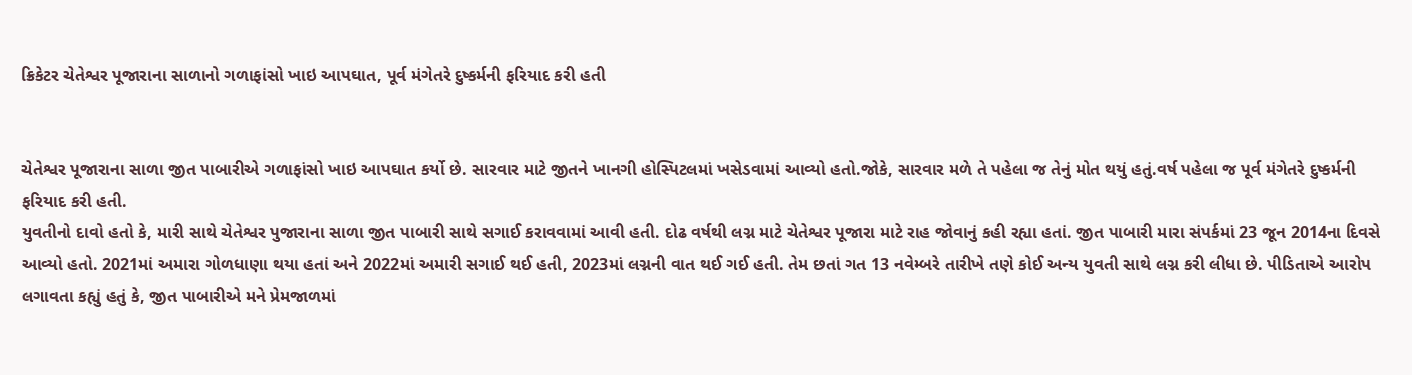ક્રિકેટર ચેતેશ્વર પૂજારાના સાળાનો ગળાફાંસો ખાઇ આપઘાત, પૂર્વ મંગેતરે દુષ્કર્મની ફરિયાદ કરી હતી


ચેતેશ્વર પૂજારાના સાળા જીત પાબારીએ ગળાફાંસો ખાઇ આપઘાત કર્યો છે. સારવાર માટે જીતને ખાનગી હોસ્પિટલમાં ખસેડવામાં આવ્યો હતો.જોકે, સારવાર મળે તે પહેલા જ તેનું મોત થયું હતું.વર્ષ પહેલા જ પૂર્વ મંગેતરે દુષ્કર્મની ફરિયાદ કરી હતી.
યુવતીનો દાવો હતો કે, મારી સાથે ચેતેશ્વર પુજારાના સાળા જીત પાબારી સાથે સગાઈ કરાવવામાં આવી હતી. દોઢ વર્ષથી લગ્ન માટે ચેતેશ્વર પૂજારા માટે રાહ જોવાનું કહી રહ્યા હતાં. જીત પાબારી મારા સંપર્કમાં 23 જૂન 2014ના દિવસે આવ્યો હતો. 2021માં અમારા ગોળધાણા થયા હતાં અને 2022માં અમારી સગાઈ થઈ હતી, 2023માં લગ્નની વાત થઈ ગઈ હતી. તેમ છતાં ગત 13 નવેમ્બરે તારીખે તણે કોઈ અન્ય યુવતી સાથે લગ્ન કરી લીધા છે. પીડિતાએ આરોપ લગાવતા કહ્યું હતું કે, જીત પાબારીએ મને પ્રેમજાળમાં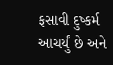ફસાવી દુષ્કર્મ આચર્યું છે અને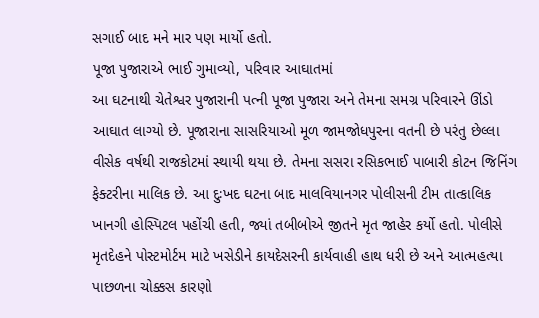સગાઈ બાદ મને માર પણ માર્યો હતો.
પૂજા પુજારાએ ભાઈ ગુમાવ્યો, પરિવાર આઘાતમાં
આ ઘટનાથી ચેતેશ્વર પુજારાની પત્ની પૂજા પુજારા અને તેમના સમગ્ર પરિવારને ઊંડો આઘાત લાગ્યો છે. પૂજારાના સાસરિયાઓ મૂળ જામજોધપુરના વતની છે પરંતુ છેલ્લા વીસેક વર્ષથી રાજકોટમાં સ્થાયી થયા છે. તેમના સસરા રસિકભાઈ પાબારી કોટન જિનિંગ ફેક્ટરીના માલિક છે. આ દુઃખદ ઘટના બાદ માલવિયાનગર પોલીસની ટીમ તાત્કાલિક ખાનગી હોસ્પિટલ પહોંચી હતી, જ્યાં તબીબોએ જીતને મૃત જાહેર કર્યો હતો. પોલીસે મૃતદેહને પોસ્ટમોર્ટમ માટે ખસેડીને કાયદેસરની કાર્યવાહી હાથ ધરી છે અને આત્મહત્યા પાછળના ચોક્કસ કારણો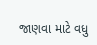જાણવા માટે વધુ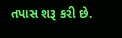તપાસ શરૂ કરી છે.